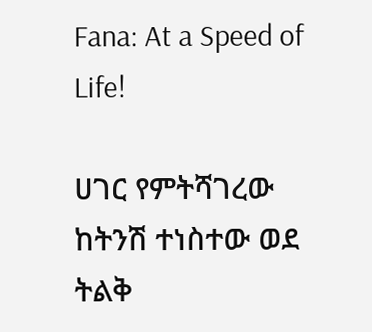Fana: At a Speed of Life!

ሀገር የምትሻገረው ከትንሽ ተነስተው ወደ ትልቅ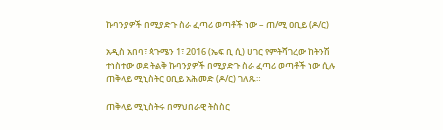ኩባንያዎች በሚያድጉ ስራ ፈጣሪ ወጣቶች ነው – ጠ/ሚ ዐቢይ (ዶ/ር)

አዲስ አበባ፣ ጳጉሜን 1፣ 2016 (ኤፍ ቢ ሲ) ሀገር የምትሻገረው ከትንሽ ተነስተው ወደ ትልቅ ኩባንያዎች በሚያድጉ ስራ ፈጣሪ ወጣቶች ነው ሲሉ ጠቅላይ ሚኒስትር ዐቢይ አሕመድ (ዶ/ር) ገለጹ።

ጠቅላይ ሚኒስትሩ በማህበራዊ ትስስር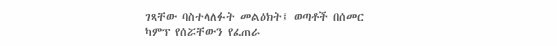ገጻቸው ባስተላለፉት መልዕክት፤ ወጣቶች በሰመር ካምፕ የሰሯቸውን የፈጠራ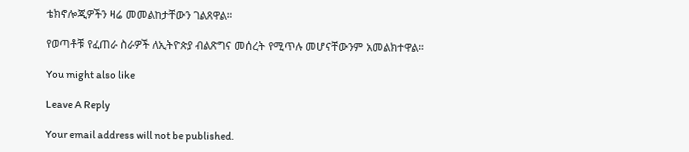ቴክኖሎጂዎችን ዛሬ መመልከታቸውን ገልጸዋል።

የወጣቶቹ የፈጠራ ስራዎች ለኢትዮጵያ ብልጽግና መሰረት የሚጥሉ መሆናቸውንም አመልክተዋል።

You might also like

Leave A Reply

Your email address will not be published.